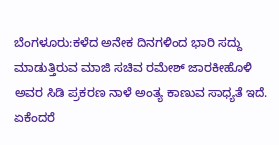ಬೆಂಗಳೂರು:ಕಳೆದ ಅನೇಕ ದಿನಗಳಿಂದ ಭಾರಿ ಸದ್ದು ಮಾಡುತ್ತಿರುವ ಮಾಜಿ ಸಚಿವ ರಮೇಶ್ ಜಾರಕೀಹೊಳಿ ಅವರ ಸಿಡಿ ಪ್ರಕರಣ ನಾಳೆ ಅಂತ್ಯ ಕಾಣುವ ಸಾಧ್ಯತೆ ಇದೆ. ಏಕೆಂದರೆ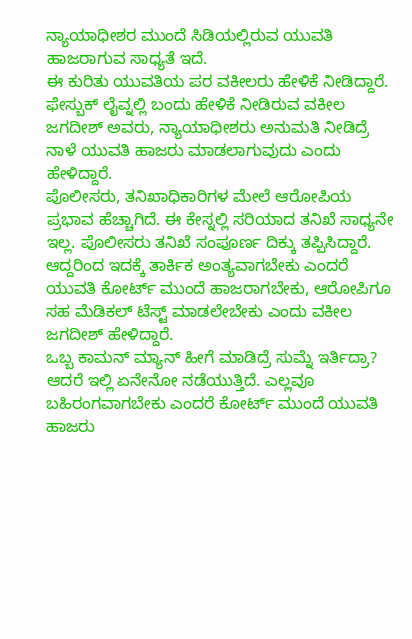ನ್ಯಾಯಾಧೀಶರ ಮುಂದೆ ಸಿಡಿಯಲ್ಲಿರುವ ಯುವತಿ ಹಾಜರಾಗುವ ಸಾಧ್ಯತೆ ಇದೆ.
ಈ ಕುರಿತು ಯುವತಿಯ ಪರ ವಕೀಲರು ಹೇಳಿಕೆ ನೀಡಿದ್ದಾರೆ. ಫೇಸ್ಬುಕ್ ಲೈವ್ನಲ್ಲಿ ಬಂದು ಹೇಳಿಕೆ ನೀಡಿರುವ ವಕೀಲ ಜಗದೀಶ್ ಅವರು, ನ್ಯಾಯಾಧೀಶರು ಅನುಮತಿ ನೀಡಿದ್ರೆ ನಾಳೆ ಯುವತಿ ಹಾಜರು ಮಾಡಲಾಗುವುದು ಎಂದು ಹೇಳಿದ್ದಾರೆ.
ಪೊಲೀಸರು, ತನಿಖಾಧಿಕಾರಿಗಳ ಮೇಲೆ ಆರೋಪಿಯ ಪ್ರಭಾವ ಹೆಚ್ಚಾಗಿದೆ. ಈ ಕೇಸ್ನಲ್ಲಿ ಸರಿಯಾದ ತನಿಖೆ ಸಾಧ್ಯನೇ ಇಲ್ಲ. ಪೊಲೀಸರು ತನಿಖೆ ಸಂಪೂರ್ಣ ದಿಕ್ಕು ತಪ್ಪಿಸಿದ್ದಾರೆ. ಆದ್ದರಿಂದ ಇದಕ್ಕೆ ತಾರ್ಕಿಕ ಅಂತ್ಯವಾಗಬೇಕು ಎಂದರೆ ಯುವತಿ ಕೋರ್ಟ್ ಮುಂದೆ ಹಾಜರಾಗಬೇಕು, ಆರೋಪಿಗೂ ಸಹ ಮೆಡಿಕಲ್ ಟೆಸ್ಟ್ ಮಾಡಲೇಬೇಕು ಎಂದು ವಕೀಲ ಜಗದೀಶ್ ಹೇಳಿದ್ದಾರೆ.
ಒಬ್ಬ ಕಾಮನ್ ಮ್ಯಾನ್ ಹೀಗೆ ಮಾಡಿದ್ರೆ ಸುಮ್ನೆ ಇರ್ತಿದ್ರಾ? ಆದರೆ ಇಲ್ಲಿ ಏನೇನೋ ನಡೆಯುತ್ತಿದೆ. ಎಲ್ಲವೂ ಬಹಿರಂಗವಾಗಬೇಕು ಎಂದರೆ ಕೋರ್ಟ್ ಮುಂದೆ ಯುವತಿ ಹಾಜರು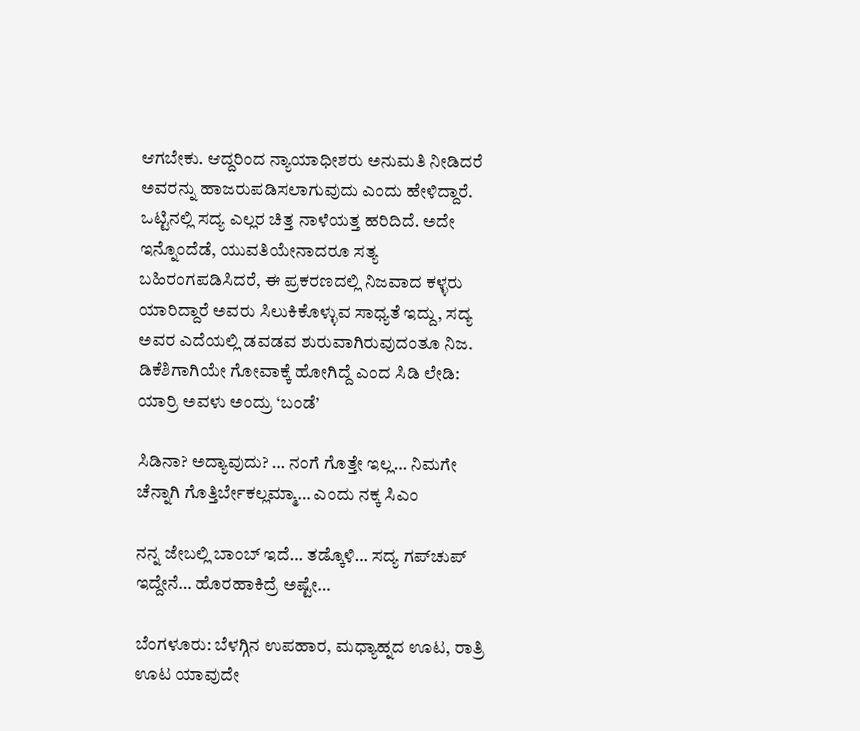ಆಗಬೇಕು. ಆದ್ದರಿಂದ ನ್ಯಾಯಾಧೀಶರು ಅನುಮತಿ ನೀಡಿದರೆ ಅವರನ್ನು ಹಾಜರುಪಡಿಸಲಾಗುವುದು ಎಂದು ಹೇಳಿದ್ದಾರೆ.
ಒಟ್ಟಿನಲ್ಲಿ ಸದ್ಯ ಎಲ್ಲರ ಚಿತ್ತ ನಾಳೆಯತ್ತ ಹರಿದಿದೆ. ಅದೇ ಇನ್ನೊಂದೆಡೆ, ಯುವತಿಯೇನಾದರೂ ಸತ್ಯ ಬಹಿರಂಗಪಡಿಸಿದರೆ, ಈ ಪ್ರಕರಣದಲ್ಲಿ ನಿಜವಾದ ಕಳ್ಳರು ಯಾರಿದ್ದಾರೆ ಅವರು ಸಿಲುಕಿಕೊಳ್ಳುವ ಸಾಧ್ಯತೆ ಇದ್ದು, ಸದ್ಯ ಅವರ ಎದೆಯಲ್ಲಿ ಡವಡವ ಶುರುವಾಗಿರುವುದಂತೂ ನಿಜ.
ಡಿಕೆಶಿಗಾಗಿಯೇ ಗೋವಾಕ್ಕೆ ಹೋಗಿದ್ದೆ ಎಂದ ಸಿಡಿ ಲೇಡಿ: ಯಾರ್ರಿ ಅವಳು ಅಂದ್ರು ‘ಬಂಡೆ’

ಸಿಡಿನಾ? ಅದ್ಯಾವುದು? … ನಂಗೆ ಗೊತ್ತೇ ಇಲ್ಲ… ನಿಮಗೇ ಚೆನ್ನಾಗಿ ಗೊತ್ತಿರ್ಬೇಕಲ್ಲಮ್ಮಾ… ಎಂದು ನಕ್ಕ ಸಿಎಂ

ನನ್ನ ಜೇಬಲ್ಲಿ ಬಾಂಬ್‌ ಇದೆ… ತಡ್ಕೊಳಿ… ಸದ್ಯ ಗಪ್‌ಚುಪ್‌ ಇದ್ದೇನೆ… ಹೊರಹಾಕಿದ್ರೆ ಅಷ್ಟೇ…

ಬೆಂಗಳೂರು: ಬೆಳಗ್ಗಿನ ಉಪಹಾರ, ಮಧ್ಯಾಹ್ನದ ಊಟ, ರಾತ್ರಿ ಊಟ ಯಾವುದೇ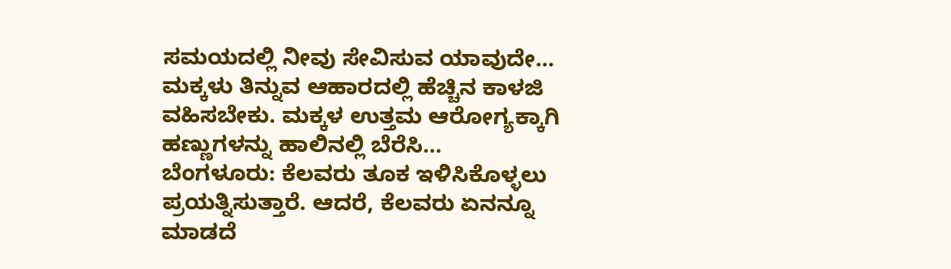ಸಮಯದಲ್ಲಿ ನೀವು ಸೇವಿಸುವ ಯಾವುದೇ…
ಮಕ್ಕಳು ತಿನ್ನುವ ಆಹಾರದಲ್ಲಿ ಹೆಚ್ಚಿನ ಕಾಳಜಿ ವಹಿಸಬೇಕು. ಮಕ್ಕಳ ಉತ್ತಮ ಆರೋಗ್ಯಕ್ಕಾಗಿ ಹಣ್ಣುಗಳನ್ನು ಹಾಲಿನಲ್ಲಿ ಬೆರೆಸಿ…
ಬೆಂಗಳೂರು: ಕೆಲವರು ತೂಕ ಇಳಿಸಿಕೊಳ್ಳಲು ಪ್ರಯತ್ನಿಸುತ್ತಾರೆ. ಆದರೆ, ಕೆಲವರು ಏನನ್ನೂ ಮಾಡದೆ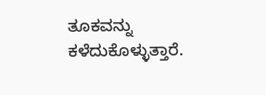ತೂಕವನ್ನು ಕಳೆದುಕೊಳ್ಳುತ್ತಾರೆ.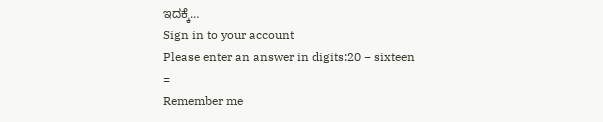ಇದಕ್ಕೆ…
Sign in to your account
Please enter an answer in digits:20 − sixteen =
Remember me